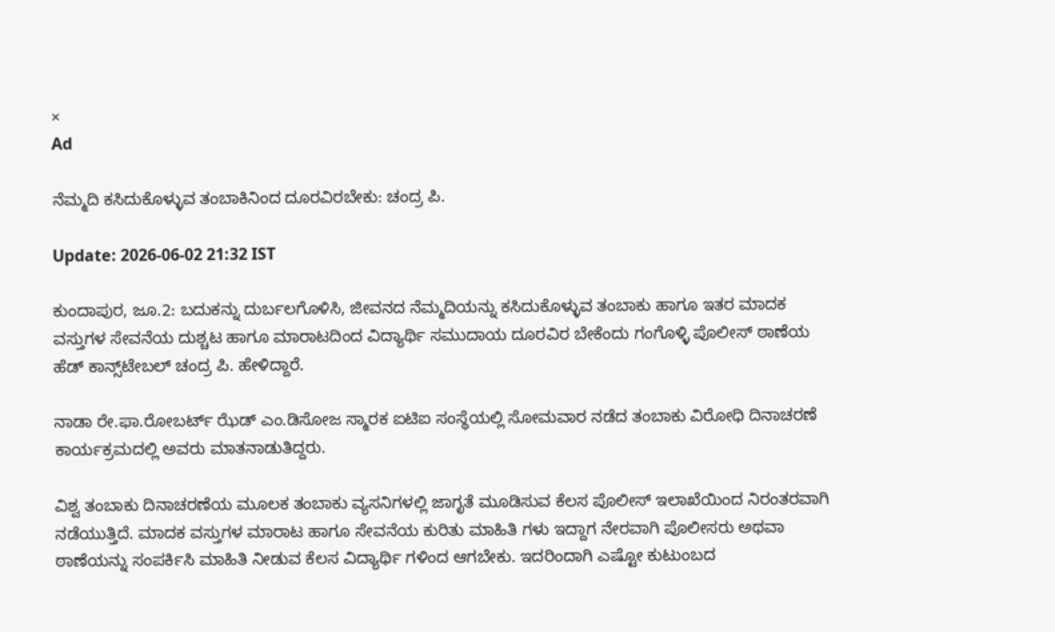×
Ad

ನೆಮ್ಮದಿ ಕಸಿದುಕೊಳ್ಳುವ ತಂಬಾಕಿನಿಂದ ದೂರವಿರಬೇಕು: ಚಂದ್ರ ಪಿ.

Update: 2026-06-02 21:32 IST

ಕುಂದಾಪುರ, ಜೂ.2: ಬದುಕನ್ನು ದುರ್ಬಲಗೊಳಿಸಿ, ಜೀವನದ ನೆಮ್ಮದಿಯನ್ನು ಕಸಿದುಕೊಳ್ಳುವ ತಂಬಾಕು ಹಾಗೂ ಇತರ ಮಾದಕ ವಸ್ತುಗಳ ಸೇವನೆಯ ದುಶ್ಚಟ ಹಾಗೂ ಮಾರಾಟದಿಂದ ವಿದ್ಯಾರ್ಥಿ ಸಮುದಾಯ ದೂರವಿರ ಬೇಕೆಂದು ಗಂಗೊಳ್ಳಿ ಪೊಲೀಸ್ ಠಾಣೆಯ ಹೆಡ್ ಕಾನ್ಸ್‌ಟೇಬಲ್ ಚಂದ್ರ ಪಿ. ಹೇಳಿದ್ದಾರೆ.

ನಾಡಾ ರೇ.ಫಾ.ರೋಬರ್ಟ್ ಝೆಡ್ ಎಂ.ಡಿಸೋಜ ಸ್ಮಾರಕ ಐಟಿಐ ಸಂಸ್ಥೆಯಲ್ಲಿ ಸೋಮವಾರ ನಡೆದ ತಂಬಾಕು ವಿರೋಧಿ ದಿನಾಚರಣೆ ಕಾರ್ಯಕ್ರಮದಲ್ಲಿ ಅವರು ಮಾತನಾಡುತಿದ್ದರು.

ವಿಶ್ವ ತಂಬಾಕು ದಿನಾಚರಣೆಯ ಮೂಲಕ ತಂಬಾಕು ವ್ಯಸನಿಗಳಲ್ಲಿ ಜಾಗೃತೆ ಮೂಡಿಸುವ ಕೆಲಸ ಪೊಲೀಸ್ ಇಲಾಖೆಯಿಂದ ನಿರಂತರವಾಗಿ ನಡೆಯುತ್ತಿದೆ. ಮಾದಕ ವಸ್ತುಗಳ ಮಾರಾಟ ಹಾಗೂ ಸೇವನೆಯ ಕುರಿತು ಮಾಹಿತಿ ಗಳು ಇದ್ದಾಗ ನೇರವಾಗಿ ಪೊಲೀಸರು ಅಥವಾ ಠಾಣೆಯನ್ನು ಸಂಪರ್ಕಿಸಿ ಮಾಹಿತಿ ನೀಡುವ ಕೆಲಸ ವಿದ್ಯಾರ್ಥಿ ಗಳಿಂದ ಆಗಬೇಕು. ಇದರಿಂದಾಗಿ ಎಷ್ಟೋ ಕುಟುಂಬದ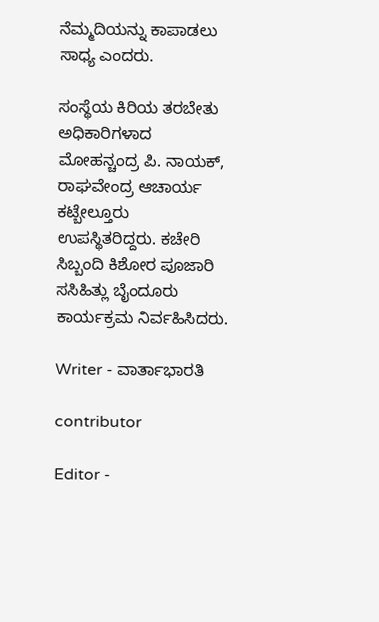ನೆಮ್ಮದಿಯನ್ನು ಕಾಪಾಡಲು ಸಾಧ್ಯ ಎಂದರು.

ಸಂಸ್ಥೆಯ ಕಿರಿಯ ತರಬೇತು ಅಧಿಕಾರಿಗಳಾದ ಮೋಹನ್ಚಂದ್ರ ಪಿ. ನಾಯಕ್, ರಾಘವೇಂದ್ರ ಆಚಾರ್ಯ ಕಟ್ಬೇಲ್ತೂರು ಉಪಸ್ಥಿತರಿದ್ದರು. ಕಚೇರಿ ಸಿಬ್ಬಂದಿ ಕಿಶೋರ ಪೂಜಾರಿ ಸಸಿಹಿತ್ಲು ಬೈಂದೂರು ಕಾರ್ಯಕ್ರಮ ನಿರ್ವಹಿಸಿದರು.

Writer - ವಾರ್ತಾಭಾರತಿ

contributor

Editor -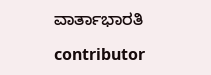ವಾರ್ತಾಭಾರತಿ

contributor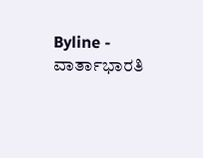Byline - ವಾರ್ತಾಭಾರತಿ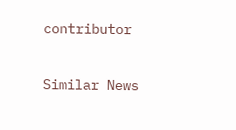contributor

Similar News